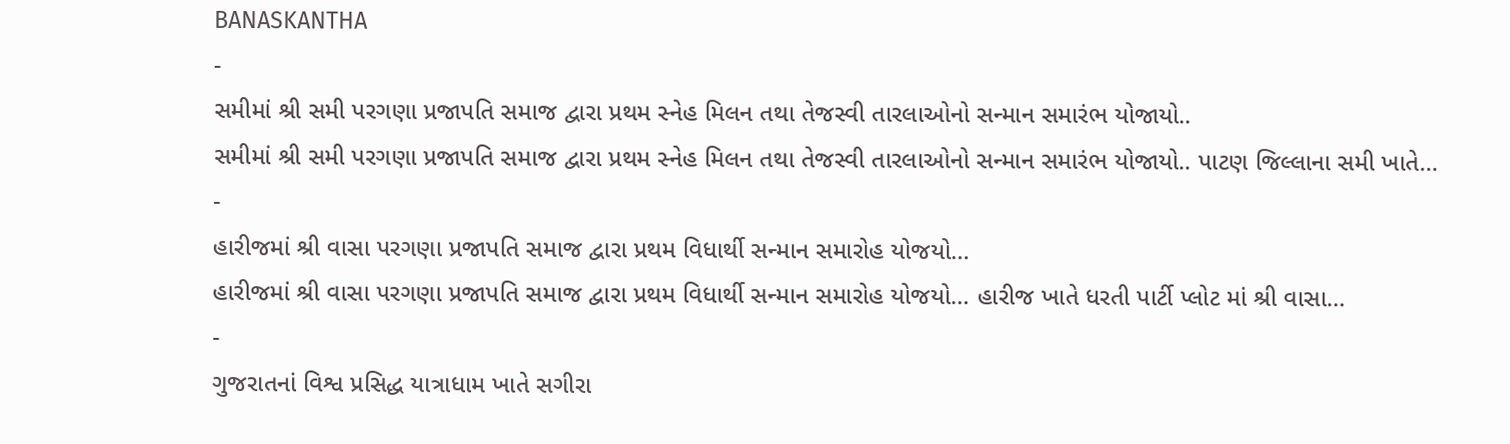BANASKANTHA
-
સમીમાં શ્રી સમી પરગણા પ્રજાપતિ સમાજ દ્વારા પ્રથમ સ્નેહ મિલન તથા તેજસ્વી તારલાઓનો સન્માન સમારંભ યોજાયો..
સમીમાં શ્રી સમી પરગણા પ્રજાપતિ સમાજ દ્વારા પ્રથમ સ્નેહ મિલન તથા તેજસ્વી તારલાઓનો સન્માન સમારંભ યોજાયો.. પાટણ જિલ્લાના સમી ખાતે…
-
હારીજમાં શ્રી વાસા પરગણા પ્રજાપતિ સમાજ દ્વારા પ્રથમ વિધાર્થી સન્માન સમારોહ યોજયો…
હારીજમાં શ્રી વાસા પરગણા પ્રજાપતિ સમાજ દ્વારા પ્રથમ વિધાર્થી સન્માન સમારોહ યોજયો… હારીજ ખાતે ધરતી પાર્ટી પ્લોટ માં શ્રી વાસા…
-
ગુજરાતનાં વિશ્વ પ્રસિદ્ધ યાત્રાધામ ખાતે સગીરા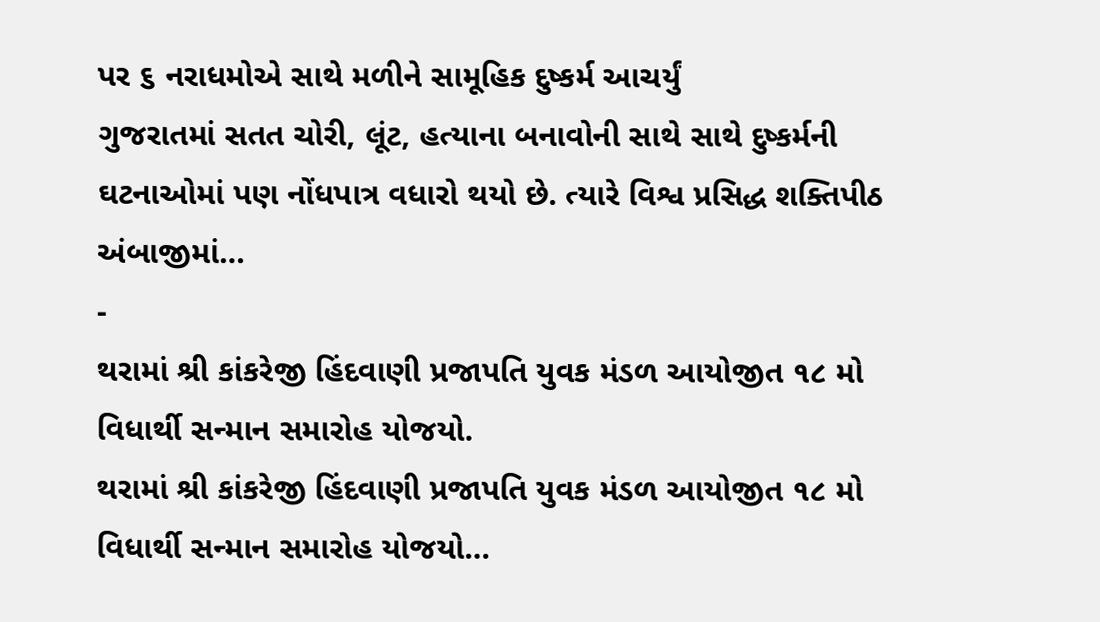પર ૬ નરાધમોએ સાથે મળીને સામૂહિક દુષ્કર્મ આચર્યું
ગુજરાતમાં સતત ચોરી, લૂંટ, હત્યાના બનાવોની સાથે સાથે દુષ્કર્મની ઘટનાઓમાં પણ નોંધપાત્ર વધારો થયો છે. ત્યારે વિશ્વ પ્રસિદ્ધ શક્તિપીઠ અંબાજીમાં…
-
થરામાં શ્રી કાંકરેજી હિંદવાણી પ્રજાપતિ યુવક મંડળ આયોજીત ૧૮ મો વિધાર્થી સન્માન સમારોહ યોજયો.
થરામાં શ્રી કાંકરેજી હિંદવાણી પ્રજાપતિ યુવક મંડળ આયોજીત ૧૮ મો વિધાર્થી સન્માન સમારોહ યોજયો…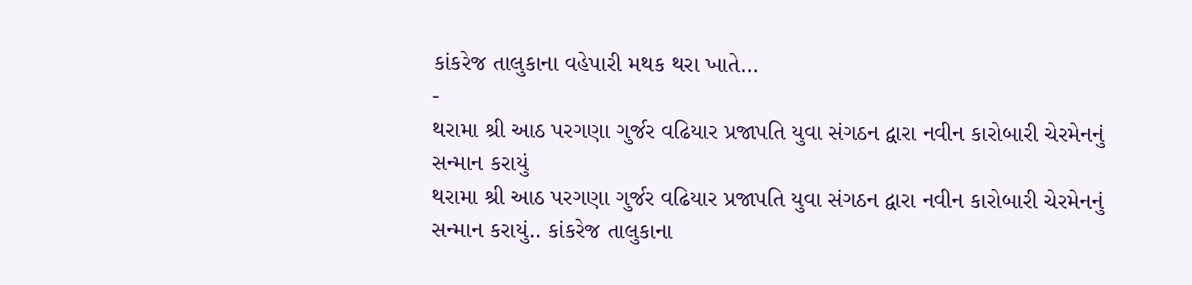કાંકરેજ તાલુકાના વહેપારી મથક થરા ખાતે…
-
થરામા શ્રી આઠ પરગણા ગુર્જર વઢિયાર પ્રજાપતિ યુવા સંગઠન દ્વારા નવીન કારોબારી ચેરમેનનું સન્માન કરાયું
થરામા શ્રી આઠ પરગણા ગુર્જર વઢિયાર પ્રજાપતિ યુવા સંગઠન દ્વારા નવીન કારોબારી ચેરમેનનું સન્માન કરાયું.. કાંકરેજ તાલુકાના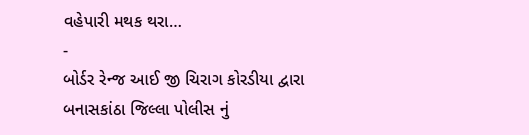વહેપારી મથક થરા…
-
બોર્ડર રેન્જ આઈ જી ચિરાગ કોરડીયા દ્વારા બનાસકાંઠા જિલ્લા પોલીસ નું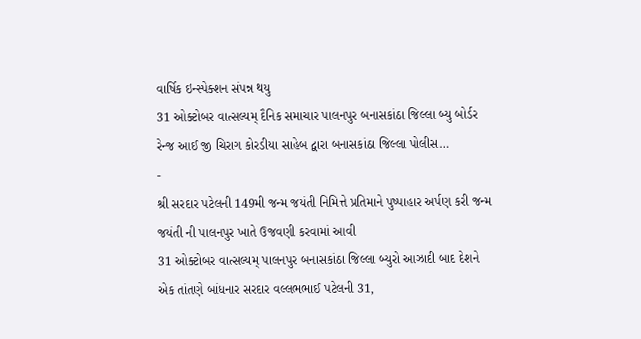વાર્ષિક ઇન્સ્પેક્શન સંપન્ન થયુ
31 ઓક્ટોબર વાત્સલ્યમ્ દૈનિક સમાચાર પાલનપુર બનાસકાંઠા જિલ્લા બ્યુ બોર્ડર રેન્જ આઈ જી ચિરાગ કોરડીયા સાહેબ દ્વારા બનાસકાંઠા જિલ્લા પોલીસ…
-
શ્રી સરદાર પટેલની 149મી જન્મ જયંતી નિમિત્તે પ્રતિમાને પુષ્પાહાર અર્પણ કરી જન્મ જયંતી ની પાલનપુર ખાતે ઉજવણી કરવામાં આવી
31 ઓક્ટોબર વાત્સલ્યમ્ પાલનપુર બનાસકાંઠા જિલ્લા બ્યુરો આઝાદી બાદ દેશને એક તાંતણે બાંધનાર સરદાર વલ્લભભાઈ પટેલની 31,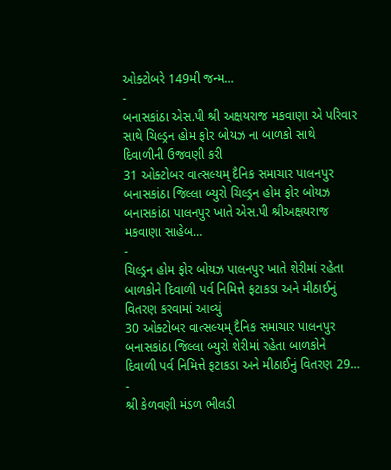ઓક્ટોબરે 149મી જન્મ…
-
બનાસકાંઠા એસ.પી શ્રી અક્ષયરાજ મકવાણા એ પરિવાર સાથે ચિલ્ડ્રન હોમ ફોર બોયઝ ના બાળકો સાથે દિવાળીની ઉજવણી કરી
31 ઓક્ટોબર વાત્સલ્યમ્ દૈનિક સમાચાર પાલનપુર બનાસકાંઠા જિલ્લા બ્યુરો ચિલ્ડ્રન હોમ ફોર બોયઝ બનાસકાંઠા પાલનપુર ખાતે એસ.પી શ્રીઅક્ષયરાજ મકવાણા સાહેબ…
-
ચિલ્ડ્રન હોમ ફોર બોયઝ પાલનપુર ખાતે શેરીમાં રહેતા બાળકોને દિવાળી પર્વ નિમિત્તે ફટાકડા અને મીઠાઈનું વિતરણ કરવામાં આવ્યું
30 ઓક્ટોબર વાત્સલ્યમ્ દૈનિક સમાચાર પાલનપુર બનાસકાંઠા જિલ્લા બ્યુરો શેરીમાં રહેતા બાળકોને દિવાળી પર્વ નિમિત્તે ફટાકડા અને મીઠાઈનું વિતરણ 29…
-
શ્રી કેળવણી મંડળ ભીલડી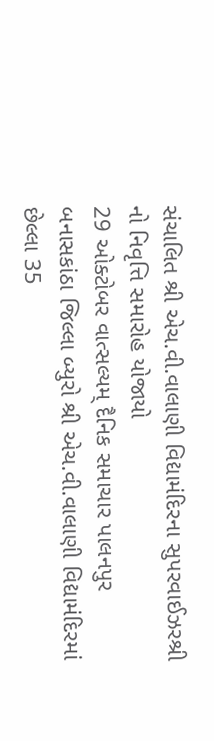સંચાલિત શ્રી એચ.વી.વાલાણી વિદ્યામંદિરના સુપરવાઈઝરશ્રી નો નિવૃત્તિ સમારોહ યોજાયો
29 ઓક્ટોબર વાત્સલ્યમ્ દૈનિક સમાચાર પાલનપુર બનાસકાંઠા જિલ્લા બ્યુરો શ્રી એચ.વી.વાલાણી વિદ્યામંદિરમાં છેલ્લા 35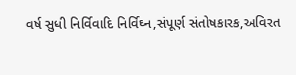વર્ષ સુધી નિર્વિવાદિ નિર્વિઘ્ન,સંપૂર્ણ સંતોષકારક,અવિરત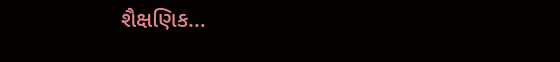શૈક્ષણિક…